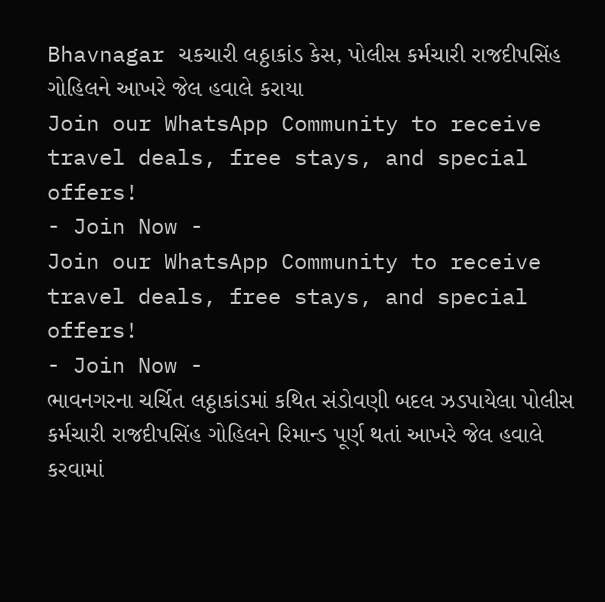Bhavnagar ચકચારી લઠ્ઠાકાંડ કેસ, પોલીસ કર્મચારી રાજદીપસિંહ ગોહિલને આખરે જેલ હવાલે કરાયા
Join our WhatsApp Community to receive travel deals, free stays, and special offers!
- Join Now -
Join our WhatsApp Community to receive travel deals, free stays, and special offers!
- Join Now -
ભાવનગરના ચર્ચિત લઠ્ઠાકાંડમાં કથિત સંડોવણી બદલ ઝડપાયેલા પોલીસ કર્મચારી રાજદીપસિંહ ગોહિલને રિમાન્ડ પૂર્ણ થતાં આખરે જેલ હવાલે કરવામાં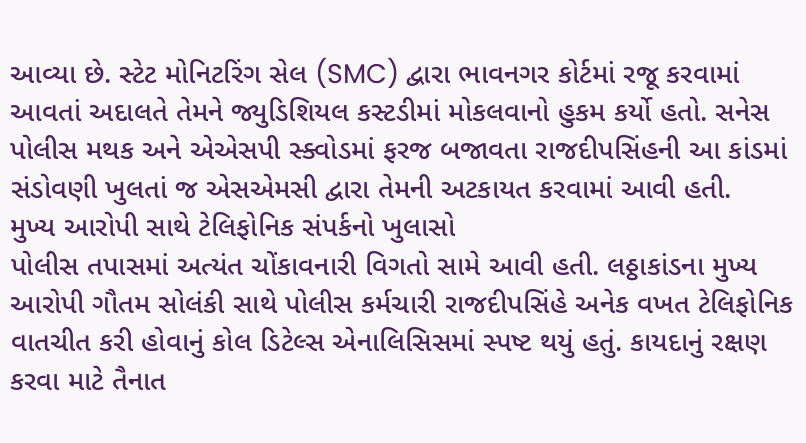આવ્યા છે. સ્ટેટ મોનિટરિંગ સેલ (SMC) દ્વારા ભાવનગર કોર્ટમાં રજૂ કરવામાં આવતાં અદાલતે તેમને જ્યુડિશિયલ કસ્ટડીમાં મોકલવાનો હુકમ કર્યો હતો. સનેસ પોલીસ મથક અને એએસપી સ્ક્વોડમાં ફરજ બજાવતા રાજદીપસિંહની આ કાંડમાં સંડોવણી ખુલતાં જ એસએમસી દ્વારા તેમની અટકાયત કરવામાં આવી હતી.
મુખ્ય આરોપી સાથે ટેલિફોનિક સંપર્કનો ખુલાસો
પોલીસ તપાસમાં અત્યંત ચોંકાવનારી વિગતો સામે આવી હતી. લઠ્ઠાકાંડના મુખ્ય આરોપી ગૌતમ સોલંકી સાથે પોલીસ કર્મચારી રાજદીપસિંહે અનેક વખત ટેલિફોનિક વાતચીત કરી હોવાનું કોલ ડિટેલ્સ એનાલિસિસમાં સ્પષ્ટ થયું હતું. કાયદાનું રક્ષણ કરવા માટે તૈનાત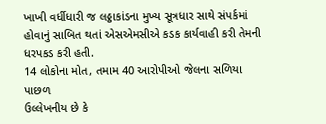ખાખી વર્ધીધારી જ લઠ્ઠાકાંડના મુખ્ય સૂત્રધાર સાથે સંપર્કમાં હોવાનું સાબિત થતાં એસએમસીએ કડક કાર્યવાહી કરી તેમની ધરપકડ કરી હતી.
14 લોકોના મોત, તમામ 40 આરોપીઓ જેલના સળિયા પાછળ
ઉલ્લેખનીય છે કે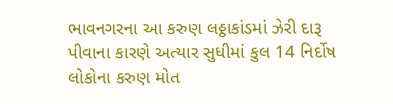ભાવનગરના આ કરુણ લઠ્ઠાકાંડમાં ઝેરી દારૂ પીવાના કારણે અત્યાર સુધીમાં કુલ 14 નિર્દોષ લોકોના કરુણ મોત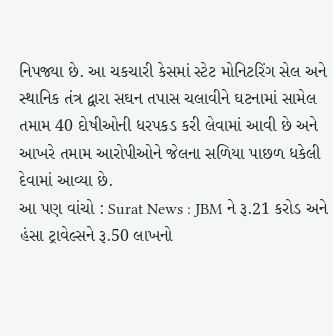નિપજ્યા છે. આ ચકચારી કેસમાં સ્ટેટ મોનિટરિંગ સેલ અને સ્થાનિક તંત્ર દ્વારા સઘન તપાસ ચલાવીને ઘટનામાં સામેલ તમામ 40 દોષીઓની ધરપકડ કરી લેવામાં આવી છે અને આખરે તમામ આરોપીઓને જેલના સળિયા પાછળ ધકેલી દેવામાં આવ્યા છે.
આ પણ વાંચો : Surat News : JBM ને રૂ.21 કરોડ અને હંસા ટ્રાવેલ્સને રૂ.50 લાખનો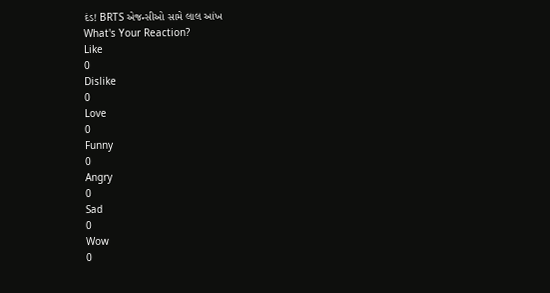દંડ! BRTS એજન્સીઓ સામે લાલ આંખ
What's Your Reaction?
Like
0
Dislike
0
Love
0
Funny
0
Angry
0
Sad
0
Wow
0